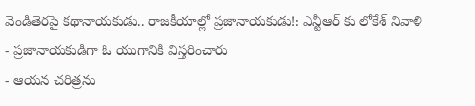వెండితెరపై కథానాయకుడు.. రాజకీయాల్లో ప్రజానాయకుడు!: ఎన్టీఆర్ కు లోకేశ్ నివాళి
- ప్రజానాయకుడిగా ఓ యుగానికి విస్తరించారు
- ఆయన చరిత్రను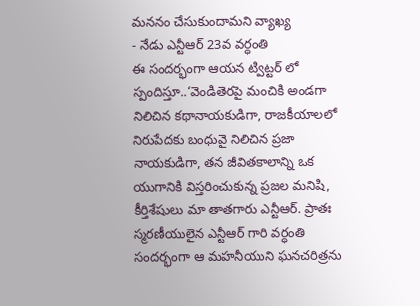మననం చేసుకుందామని వ్యాఖ్య
- నేడు ఎన్టీఆర్ 23వ వర్ధంతి
ఈ సందర్భంగా ఆయన ట్విట్టర్ లో స్పందిస్తూ..‘వెండితెరపై మంచికి అండగా నిలిచిన కథానాయకుడిగా, రాజకీయాలలో నిరుపేదకు బంధువై నిలిచిన ప్రజా నాయకుడిగా, తన జీవితకాలాన్ని ఒక యుగానికి విస్తరించుకున్న ప్రజల మనిషి, కీర్తిశేషులు మా తాతగారు ఎన్టీఆర్. ప్రాతః స్మరణీయులైన ఎన్టీఆర్ గారి వర్ధంతి సందర్భంగా ఆ మహనీయుని ఘనచరిత్రను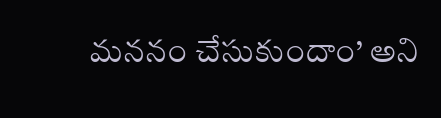మననం చేసుకుందాం’ అని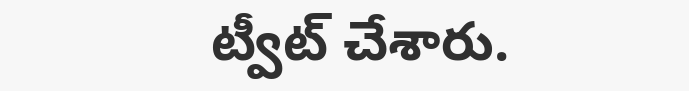ట్వీట్ చేశారు.